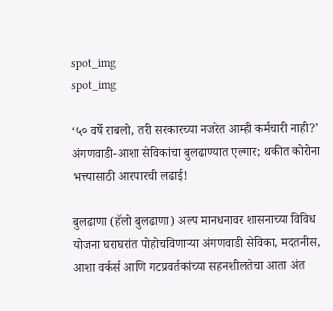spot_img
spot_img

‘५० वर्षे राबलो, तरी सरकारच्या नजरेत आम्ही कर्मचारी नाही?’ अंगणवाडी-आशा सेविकांचा बुलढाण्यात एल्गार; थकीत कोरोना भत्त्यासाठी आरपारची लढाई!

बुलढाणा (हॅलो बुलढाणा) अल्प मानधनावर शासनाच्या विविध योजना घराघरांत पोहोचविणाऱ्या अंगणवाडी सेविका, मदतनीस, आशा वर्कर्स आणि गटप्रवर्तकांच्या सहनशीलतेचा आता अंत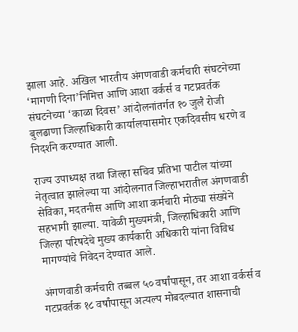झाला आहे. अखिल भारतीय अंगणवाडी कर्मचारी संघटनेच्या ‘मागणी दिना’निमित्त आणि आशा वर्कर्स व गटप्रवर्तक संघटनेच्या ‘काळा दिवस’ आंदोलनांतर्गत १० जुलै रोजी बुलढाणा जिल्हाधिकारी कार्यालयासमोर एकदिवसीय धरणे व निदर्शने करण्यात आली.

राज्य उपाध्यक्ष तथा जिल्हा सचिव प्रतिभा पाटील यांच्या नेतृत्वात झालेल्या या आंदोलनात जिल्हाभरातील अंगणवाडी सेविका, मदतनीस आणि आशा कर्मचारी मोठ्या संख्येने सहभागी झाल्या. यावेळी मुख्यमंत्री, जिल्हाधिकारी आणि जिल्हा परिषदेचे मुख्य कार्यकारी अधिकारी यांना विविध मागण्यांचे निवेदन देण्यात आले.

अंगणवाडी कर्मचारी तब्बल ५० वर्षांपासून, तर आशा वर्कर्स व गटप्रवर्तक १८ वर्षांपासून अत्यल्प मोबदल्यात शासनाची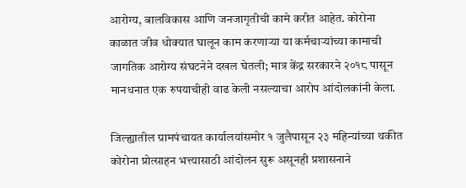आरोग्य, बालविकास आणि जनजागृतीची कामे करीत आहेत. कोरोना काळात जीव धोक्यात घालून काम करणाऱ्या या कर्मचाऱ्यांच्या कामाची जागतिक आरोग्य संघटनेने दखल घेतली; मात्र केंद्र सरकारने २०१८ पासून मानधनात एक रुपयाचीही वाढ केली नसल्याचा आरोप आंदोलकांनी केला.

जिल्ह्यातील ग्रामपंचायत कार्यालयांसमोर १ जुलैपासून २३ महिन्यांच्या थकीत कोरोना प्रोत्साहन भत्त्यासाठी आंदोलन सुरू असूनही प्रशासनाने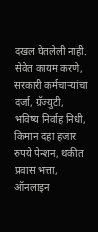दखल घेतलेली नाही. सेवेत कायम करणे, सरकारी कर्मचाऱ्यांचा दर्जा, ग्रॅज्युटी, भविष्य निर्वाह निधी, किमान दहा हजार रुपये पेन्शन, थकीत प्रवास भत्ता, ऑनलाइन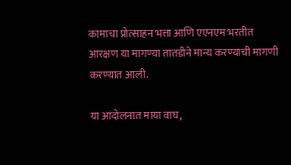कामाचा प्रोत्साहन भत्ता आणि एएनएम भरतीत आरक्षण या मागण्या तातडीने मान्य करण्याची मागणी करण्यात आली.

या आंदोलनात माया वाघ,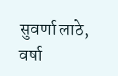सुवर्णा लाठे, वर्षा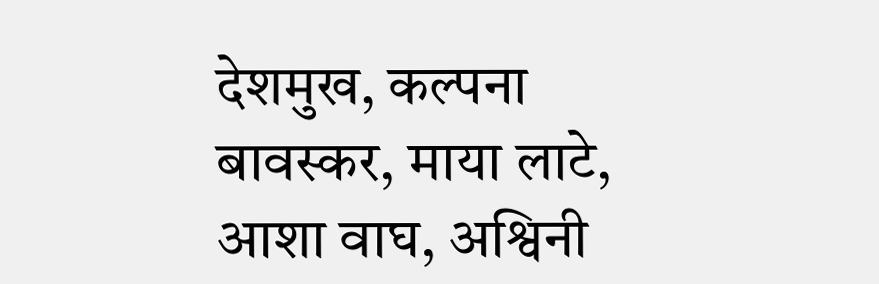देशमुख, कल्पना बावस्कर, माया लाटे, आशा वाघ, अश्विनी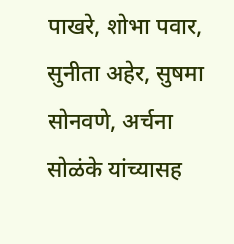पाखरे, शोभा पवार, सुनीता अहेर, सुषमा सोनवणे, अर्चना सोळंके यांच्यासह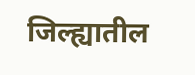जिल्ह्यातील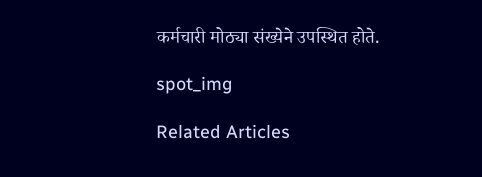कर्मचारी मोठ्या संख्येने उपस्थित होते.

spot_img

Related Articles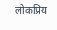लोकप्रिय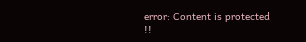error: Content is protected !!